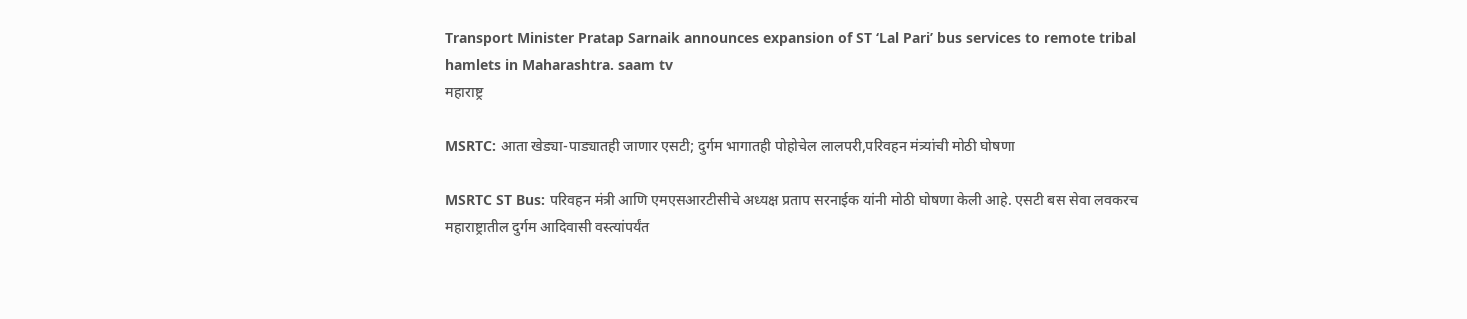Transport Minister Pratap Sarnaik announces expansion of ST ‘Lal Pari’ bus services to remote tribal hamlets in Maharashtra. saam tv
महाराष्ट्र

MSRTC: आता खेड्या-पाड्यातही जाणार एसटी; दुर्गम भागातही पोहोचेल लालपरी,परिवहन मंत्र्यांची मोठी घोषणा

MSRTC ST Bus: परिवहन मंत्री आणि एमएसआरटीसीचे अध्यक्ष प्रताप सरनाईक यांनी मोठी घोषणा केली आहे. एसटी बस सेवा लवकरच महाराष्ट्रातील दुर्गम आदिवासी वस्त्यांपर्यंत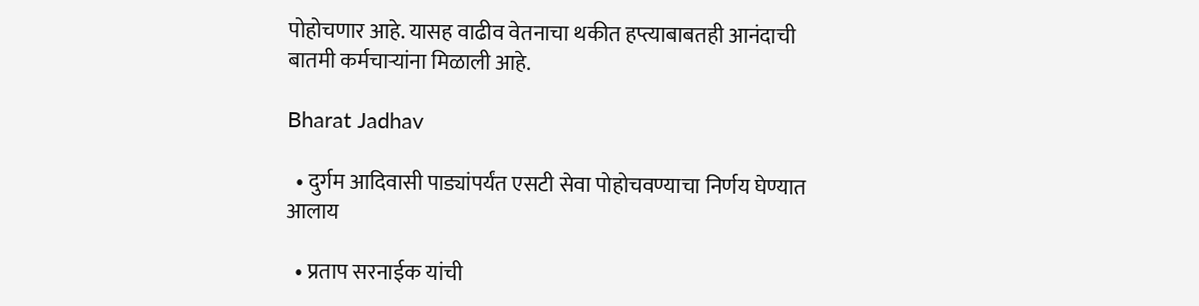पोहोचणार आहे. यासह वाढीव वेतनाचा थकीत हप्त्याबाबतही आनंदाची बातमी कर्मचाऱ्यांना मिळाली आहे.

Bharat Jadhav

  • दुर्गम आदिवासी पाड्यांपर्यंत एसटी सेवा पोहोचवण्याचा निर्णय घेण्यात आलाय

  • प्रताप सरनाईक यांची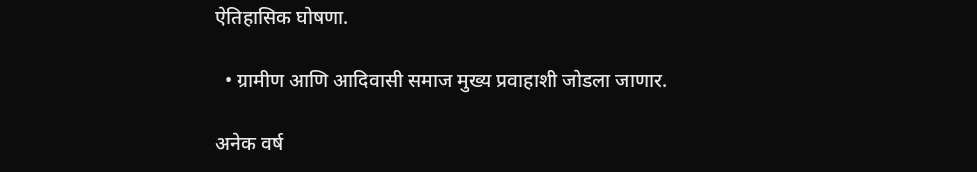ऐतिहासिक घोषणा.

  • ग्रामीण आणि आदिवासी समाज मुख्य प्रवाहाशी जोडला जाणार.

अनेक वर्ष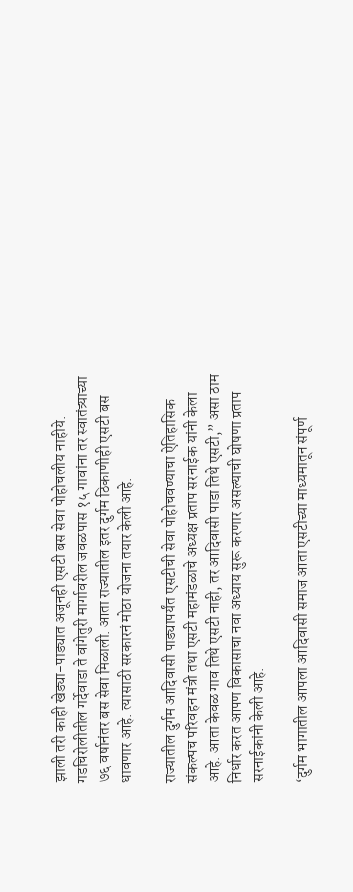झाली तरी काही खेड्या-पाड्यात अजूनही एसटी बस सेवा पोहोचलीय नाहीये. गडचिरोलीतील गर्देवाडा ते वांगेतुरी मार्गावरील जवळपास १५ गावांना तर स्वातंत्र्याच्या ७६ वर्षानंतर बस सेवा मिळाली. आता राज्यातील इतर दुर्गम ठिकाणीही एसटी बस धावणार आहे. त्यासाठी सरकारनं मोठा योजना तयार केली आहे.

राज्यातील दुर्गम आदिवासी पाड्यापर्यंत एसटीची सेवा पोहोचवण्याचा ऐतिहासिक संकल्पच परिवहन मंत्री तथा एसटी महामंडळाचे अध्यक्ष प्रताप सरनाईक यांनी केला आहे. आता केवळ गाव तिथे एसटी नाही, तर आदिवासी पाडा तिथे एसटी,” असा ठाम निर्धार करत आपण विकासाचा नवा अध्याय सुरू करणार असल्याची घोषणा प्रताप सरनाईकांनी केली आहे.

‘दुर्गम भागातील आपला आदिवासी समाज आता एसटीच्या माध्यमातून संपूर्ण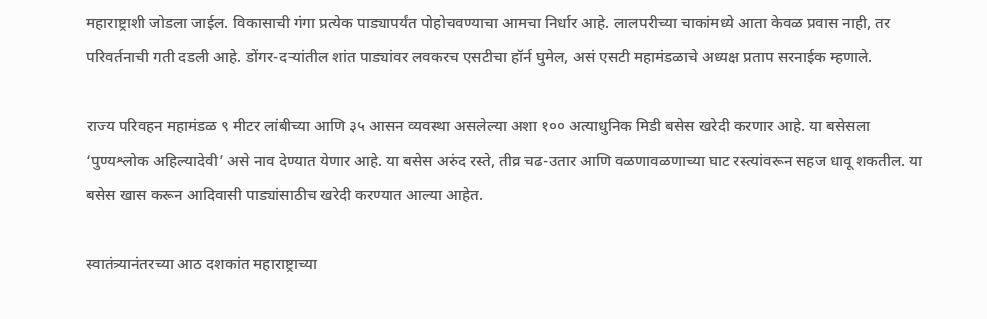महाराष्ट्राशी जोडला जाईल. विकासाची गंगा प्रत्येक पाड्यापर्यंत पोहोचवण्याचा आमचा निर्धार आहे. लालपरीच्या चाकांमध्ये आता केवळ प्रवास नाही, तर परिवर्तनाची गती दडली आहे. डोंगर-दऱ्यांतील शांत पाड्यांवर लवकरच एसटीचा हॉर्न घुमेल, असं एसटी महामंडळाचे अध्यक्ष प्रताप सरनाईक म्हणाले.

राज्य परिवहन महामंडळ ९ मीटर लांबीच्या आणि ३५ आसन व्यवस्था असलेल्या अशा १०० अत्याधुनिक मिडी बसेस खरेदी करणार आहे. या बसेसला ‘पुण्यश्लोक अहिल्यादेवी’ असे नाव देण्यात येणार आहे. या बसेस अरुंद रस्ते, तीव्र चढ-उतार आणि वळणावळणाच्या घाट रस्त्यांवरून सहज धावू शकतील. या बसेस खास करून आदिवासी पाड्यांसाठीच खरेदी करण्यात आल्या आहेत.

स्वातंत्र्यानंतरच्या आठ दशकांत महाराष्ट्राच्या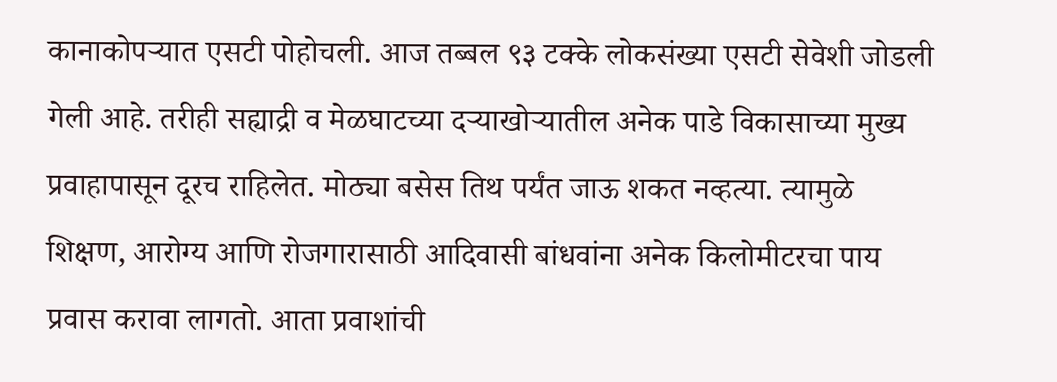कानाकोपऱ्यात एसटी पोहोचली. आज तब्बल ९३ टक्के लोकसंख्या एसटी सेवेशी जोडली गेली आहे. तरीही सह्याद्री व मेळघाटच्या दऱ्याखोऱ्यातील अनेक पाडे विकासाच्या मुख्य प्रवाहापासून दूरच राहिलेत. मोठ्या बसेस तिथ पर्यंत जाऊ शकत नव्हत्या. त्यामुळे शिक्षण, आरोग्य आणि रोजगारासाठी आदिवासी बांधवांना अनेक किलोमीटरचा पाय प्रवास करावा लागतो. आता प्रवाशांची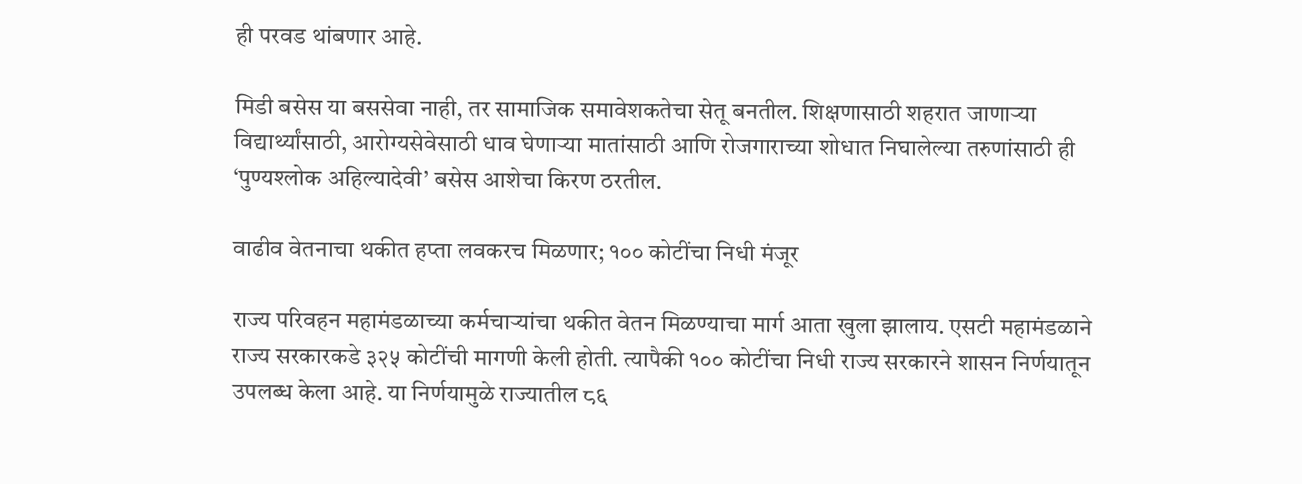ही परवड थांबणार आहे.

मिडी बसेस या बससेवा नाही, तर सामाजिक समावेशकतेचा सेतू बनतील. शिक्षणासाठी शहरात जाणाऱ्या विद्यार्थ्यांसाठी, आरोग्यसेवेसाठी धाव घेणाऱ्या मातांसाठी आणि रोजगाराच्या शोधात निघालेल्या तरुणांसाठी ही ‘पुण्यश्लोक अहिल्यादेवी’ बसेस आशेचा किरण ठरतील.

वाढीव वेतनाचा थकीत हप्ता लवकरच मिळणार; १०० कोटींचा निधी मंजूर

राज्य परिवहन महामंडळाच्या कर्मचाऱ्यांचा थकीत वेतन मिळण्याचा मार्ग आता खुला झालाय. एसटी महामंडळाने राज्य सरकारकडे ३२५ कोटींची मागणी केली होती. त्यापैकी १०० कोटींचा निधी राज्य सरकारने शासन निर्णयातून उपलब्ध केला आहे. या निर्णयामुळे राज्यातील ८६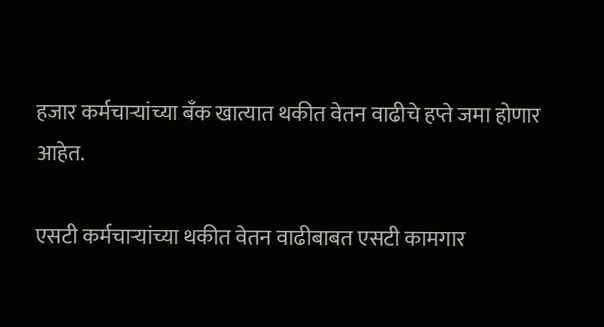हजार कर्मचाऱ्यांच्या बँक खात्यात थकीत वेतन वाढीचे हप्ते जमा होणार आहेत.

एसटी कर्मचाऱ्यांच्या थकीत वेतन वाढीबाबत एसटी कामगार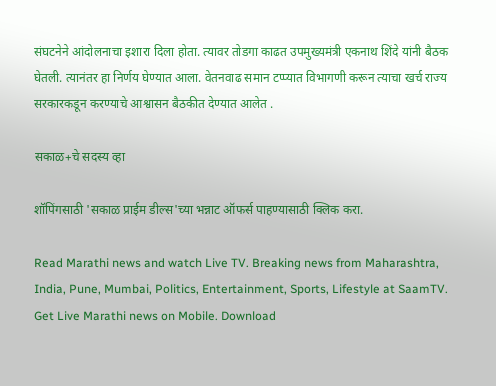संघटनेने आंदोलनाचा इशारा दिला होता. त्यावर तोडगा काढत उपमुख्यमंत्री एकनाथ शिंदे यांनी बैठक घेतली. त्यानंतर हा निर्णय घेण्यात आला. वेतनवाढ समान टप्प्यात विभागणी करून त्याचा खर्च राज्य सरकारकडून करण्याचे आश्वासन बैठकीत देण्यात आलेत .

सकाळ+चे सदस्य व्हा

शॉपिंगसाठी 'सकाळ प्राईम डील्स'च्या भन्नाट ऑफर्स पाहण्यासाठी क्लिक करा.

Read Marathi news and watch Live TV. Breaking news from Maharashtra, India, Pune, Mumbai, Politics, Entertainment, Sports, Lifestyle at SaamTV. Get Live Marathi news on Mobile. Download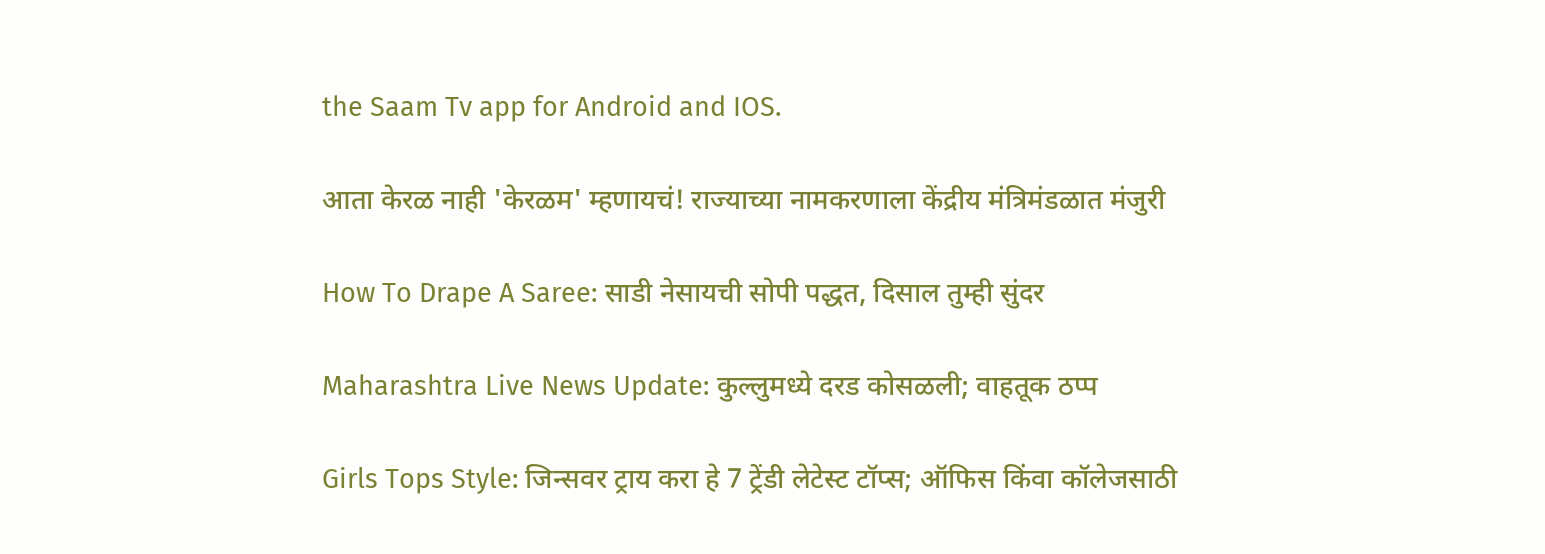the Saam Tv app for Android and IOS.

आता केरळ नाही 'केरळम' म्हणायचं! राज्याच्या नामकरणाला केंद्रीय मंत्रिमंडळात मंजुरी

How To Drape A Saree: साडी नेसायची सोपी पद्धत, दिसाल तुम्ही सुंदर

Maharashtra Live News Update: कुल्लुमध्ये दरड कोसळली; वाहतूक ठप्प

Girls Tops Style: जिन्सवर ट्राय करा हे 7 ट्रेंडी लेटेस्ट टॉप्स; ऑफिस किंवा कॉलेजसाठी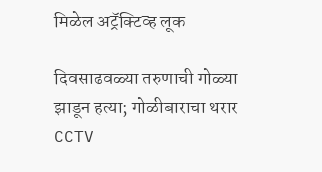मिळेल अट्रॅक्टिव्ह लूक

दिवसाढवळ्या तरुणाची गोळ्या झाडून हत्या; गोळीबाराचा थरार CCTV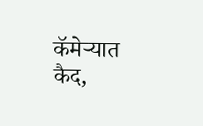कॅमेऱ्यात कैद,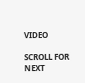VIDEO

SCROLL FOR NEXT